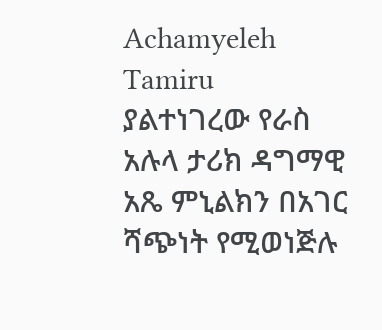Achamyeleh Tamiru   ያልተነገረው የራስ አሉላ ታሪክ ዳግማዊ አጼ ምኒልክን በአገር ሻጭነት የሚወነጅሉ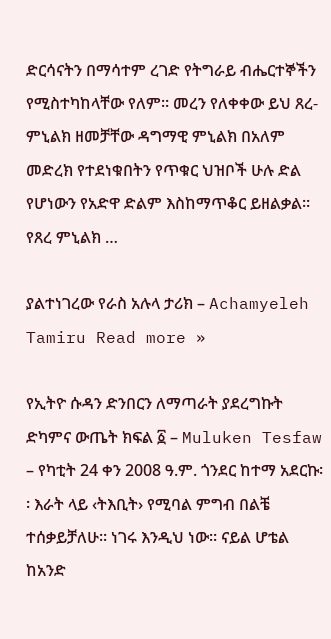ድርሳናትን በማሳተም ረገድ የትግራይ ብሔርተኞችን የሚስተካከላቸው የለም። መረን የለቀቀው ይህ ጸረ-ምኒልክ ዘመቻቸው ዳግማዊ ምኒልክ በአለም መድረክ የተደነቁበትን የጥቁር ህዝቦች ሁሉ ድል የሆነውን የአድዋ ድልም እስከማጥቆር ይዘልቃል። የጸረ ምኒልክ …

ያልተነገረው የራስ አሉላ ታሪክ – Achamyeleh Tamiru Read more »

የኢትዮ ሱዳን ድንበርን ለማጣራት ያደረግኩት ድካምና ውጤት ክፍል ፩ – Muluken Tesfaw – የካቲት 24 ቀን 2008 ዓ.ም. ጎንደር ከተማ አደርኩ፡፡ እራት ላይ ‹ትእቢት› የሚባል ምግብ በልቼ ተሰቃይቻለሁ፡፡ ነገሩ እንዲህ ነው፡፡ ናይል ሆቴል ከአንድ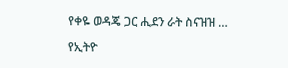የቀዬ ወዳጄ ጋር ሒደን ራት ስናዝዝ …

የኢትዮ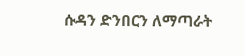ሱዳን ድንበርን ለማጣራት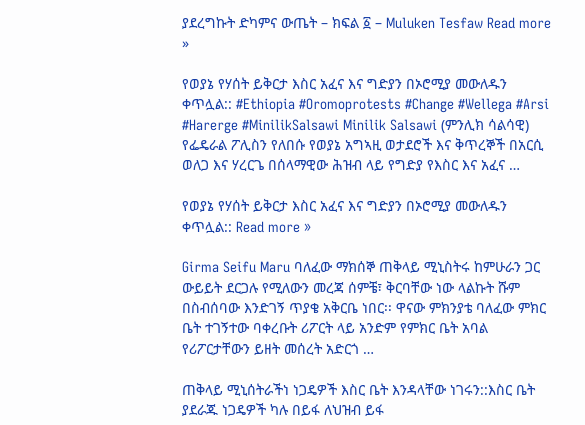ያደረግኩት ድካምና ውጤት – ክፍል ፩ – Muluken Tesfaw Read more »

የወያኔ የሃሰት ይቅርታ እስር አፈና እና ግድያን በኦሮሚያ መውለዱን ቀጥሏል:: #Ethiopia #Oromoprotests #Change #Wellega #Arsi #Harerge #MinilikSalsawi Minilik Salsawi (ምንሊክ ሳልሳዊ) የፌዴራል ፖሊስን የለበሱ የወያኔ አግኣዚ ወታደሮች እና ቅጥረኞች በአርሲ ወለጋ እና ሃረርጌ በሰላማዊው ሕዝብ ላይ የግድያ የእስር እና አፈና …

የወያኔ የሃሰት ይቅርታ እስር አፈና እና ግድያን በኦሮሚያ መውለዱን ቀጥሏል:: Read more »

Girma Seifu Maru ባለፈው ማክሰኞ ጠቅላይ ሚኒስትሩ ከምሁራን ጋር ውይይት ደርጋሉ የሚለውን መረጃ ሰምቼ፣ ቅርባቸው ነው ላልኩት ሹም በስብሰባው እንድገኝ ጥያቄ አቅርቤ ነበር፡፡ ዋናው ምክንያቴ ባለፈው ምክር ቤት ተገኝተው ባቀረቡት ሪፖርት ላይ አንድም የምክር ቤት አባል የሪፖርታቸውን ይዘት መሰረት አድርጎ …

ጠቅላይ ሚኒሰትራችነ ነጋዴዎች እስር ቤት እንዳላቸው ነገሩን::እስር ቤት ያደራጁ ነጋዴዎች ካሉ በይፋ ለህዝብ ይፋ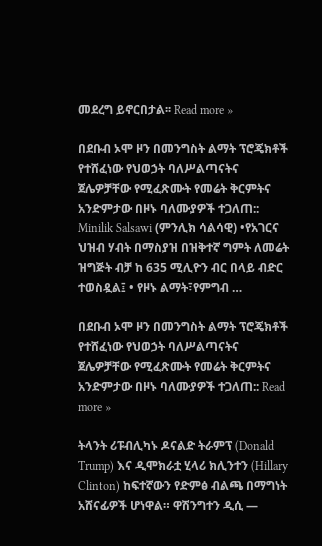መደረግ ይኖርበታል፡፡ Read more »

በደቡብ ኦሞ ዞን በመንግስት ልማት ፕሮጄክቶች የተሸፈነው የህወኃት ባለሥልጣናትና ጀሌዎቻቸው የሚፈጽሙት የመሬት ቅርምትና አንድምታው በዞኑ ባለሙያዎች ተጋለጠ:: Minilik Salsawi (ምንሊክ ሳልሳዊ) •የአገርና ህዝብ ሃብት በማስያዝ በዝቅተኛ ግምት ለመሬት ዝግጅት ብቻ ከ 635 ሚሊዮን ብር በላይ ብድር ተወስዷል፤ • የዞኑ ልማት፣የምግብ …

በደቡብ ኦሞ ዞን በመንግስት ልማት ፕሮጄክቶች የተሸፈነው የህወኃት ባለሥልጣናትና ጀሌዎቻቸው የሚፈጽሙት የመሬት ቅርምትና አንድምታው በዞኑ ባለሙያዎች ተጋለጠ:: Read more »

ትላንት ሪፑብሊካኑ ዶናልድ ትራምፕ (Donald Trump) እና ዲሞክራቷ ሂላሪ ክሊንተን (Hillary Clinton) ከፍተኛውን የድምፅ ብልጫ በማግነት አሸናፊዎች ሆነዋል። ዋሽንግተን ዲሲ —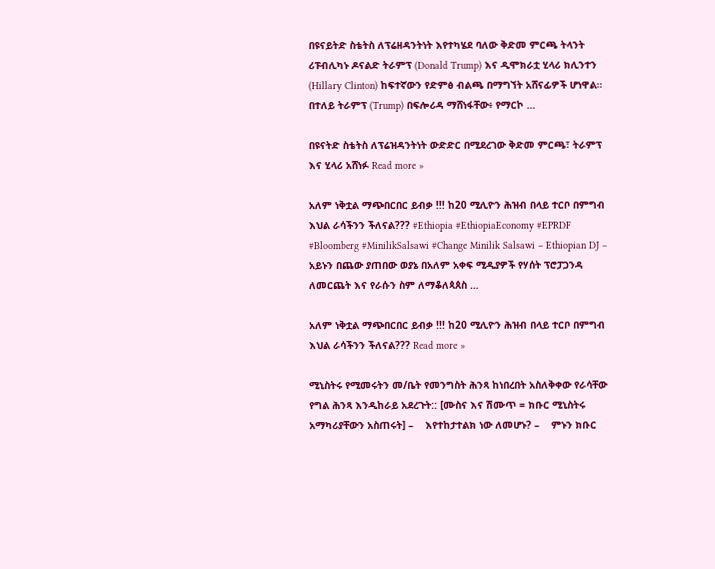በዩናይትድ ስቴትስ ለፕሬዘዳንትነት እየተካሄደ ባለው ቅድመ ምርጫ ትላንት ሪፑብሊካኑ ዶናልድ ትራምፕ (Donald Trump) እና ዲሞክራቷ ሂላሪ ክሊንተን (Hillary Clinton) ከፍተኛውን የድምፅ ብልጫ በማግኘት አሸናፊዎች ሆነዋል። በተለይ ትራምፕ (Trump) በፍሎሪዳ ማሸነፋቸው፥ የማርኮ …

በዩናትድ ስቴትስ ለፕሬዝዳንትነት ውድድር በሚደረገው ቅድመ ምርጫ፣ ትራምፕ እና ሂላሪ አሸነፉ Read more »

አለም ነቅቷል ማጭበርበር ይብቃ !!! ከ20 ሚሊዮን ሕዝብ በላይ ተርቦ በምግብ እህል ራሳችንን ችለናል??? #Ethiopia #EthiopiaEconomy #EPRDF #Bloomberg #MinilikSalsawi #Change Minilik Salsawi – Ethiopian DJ – አይኑን በጨው ያጠበው ወያኔ በአለም አቀፍ ሚዲያዎች የሃሰት ፕሮፓጋንዳ ለመርጨት እና የራሱን ስም ለማቆለጳጰስ …

አለም ነቅቷል ማጭበርበር ይብቃ !!! ከ20 ሚሊዮን ሕዝብ በላይ ተርቦ በምግብ እህል ራሳችንን ችለናል??? Read more »

ሚኒስትሩ የሚመሩትን መ/ቤት የመንግስት ሕንጻ ከነበረበት አስለቅቀው የራሳቸው የግል ሕንጻ እንዲከራይ አደረጉት:: [ሙስና እና ሽሙጥ = ክቡር ሚኒስትሩ አማካሪያቸውን አስጠሩት] –    እየተከታተልክ ነው ለመሆኑ? –    ምኑን ክቡር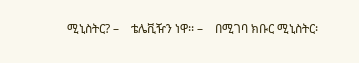ሚኒስትር? –    ቴሌቪዥን ነዋ፡፡ –    በሚገባ ክቡር ሚኒስትር፡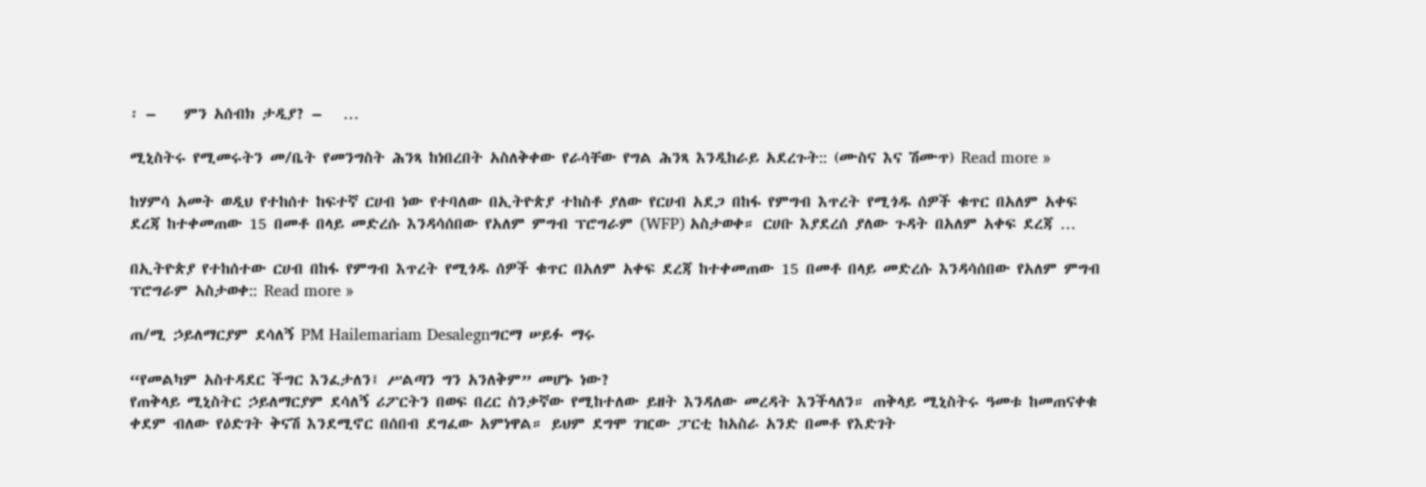፡ –    ምን አሰብክ ታዲያ? –   …

ሚኒስትሩ የሚመሩትን መ/ቤት የመንግስት ሕንጻ ከነበረበት አስለቅቀው የራሳቸው የግል ሕንጻ እንዲከራይ አደረጉት:: (ሙስና እና ሽሙጥ) Read more »

ከሃምሳ አመት ወዲህ የተከሰተ ከፍተኛ ርሀብ ነው የተባለው በኢትዮጵያ ተከስቶ ያለው የርሀብ አደጋ በከፋ የምግብ እጥረት የሚጎዱ ሰዎች ቁጥር በአለም አቀፍ ደረጃ ከተቀመጠው 15 በመቶ በላይ መድረሱ እንዳሳሰበው የአለም ምግብ ፕሮግራም (WFP) አስታወቀ። ርሀቡ እያደረሰ ያለው ጉዳት በአለም አቀፍ ደረጃ …

በኢትዮጵያ የተከሰተው ርሀብ በከፋ የምግብ እጥረት የሚጎዱ ሰዎች ቁጥር በአለም አቀፍ ደረጃ ከተቀመጠው 15 በመቶ በላይ መድረሱ እንዳሳሰበው የአለም ምግብ ፕሮግራም አስታወቀ:: Read more »

ጠ/ሚ ኃይለማርያም ደሳለኝ PM Hailemariam Desalegnግርማ ሠይፉ ማሩ

“የመልካም አስተዳደር ችግር እንፈታለን፤ ሥልጣን ግን አንለቅም” መሆኑ ነው?
የጠቅላይ ሚኒስትር ኃይለማርያም ደሳለኝ ሪፖርትን በወፍ በረር ስንቃኛው የሚከተለው ይዘት እንዳለው መረዳት እንችላለን። ጠቅላይ ሚኒስትሩ ዓመቱ ከመጠናቀቁ ቀደም ብለው የዕድገት ቅናሽ እንደሚኖር በሰበብ ደግፈው አምነዋል። ይህም ደግሞ ገዢው ፓርቲ ከአስራ አንድ በመቶ የእድገት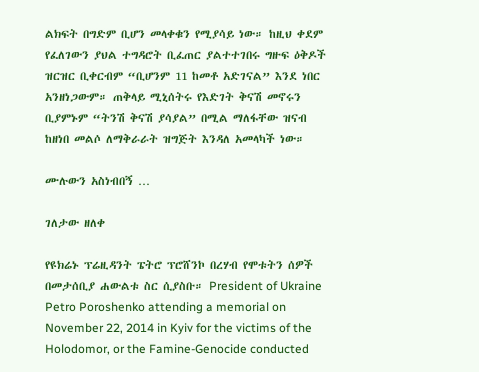ልክፍት በግድም ቢሆን መላቀቁን የሚያሳይ ነው። ከዚህ ቀደም የፈለገውን ያህል ተግዳሮት ቢፈጠር ያልተተገበሩ ግዙፍ ዕቅዶች ዝርዝር ቢቀርብም “ቢሆንም 11 ከመቶ አድገናል” እንደ ነበር አንዘነጋውም። ጠቅላይ ሚኒሰትሩ የእድገት ቅናሽ መኖሩን ቢያምኑም “ትንሽ ቅናሽ ያሳያል” በሚል ማለፋቸው ዝናብ ከዘነበ መልሶ ለማቅራራት ዝግጅት እንዳለ አመላካች ነው።

ሙሉውን አስነብበኝ …

ገለታው ዘለቀ

የዩክሬኑ ፕሬዚዳንት ፔትሮ ፕሮሸንኮ በረሃብ የሞቱትን ሰዎች በመታሰቢያ ሐውልቱ ስር ሲያስቡ። President of Ukraine Petro Poroshenko attending a memorial on November 22, 2014 in Kyiv for the victims of the Holodomor, or the Famine-Genocide conducted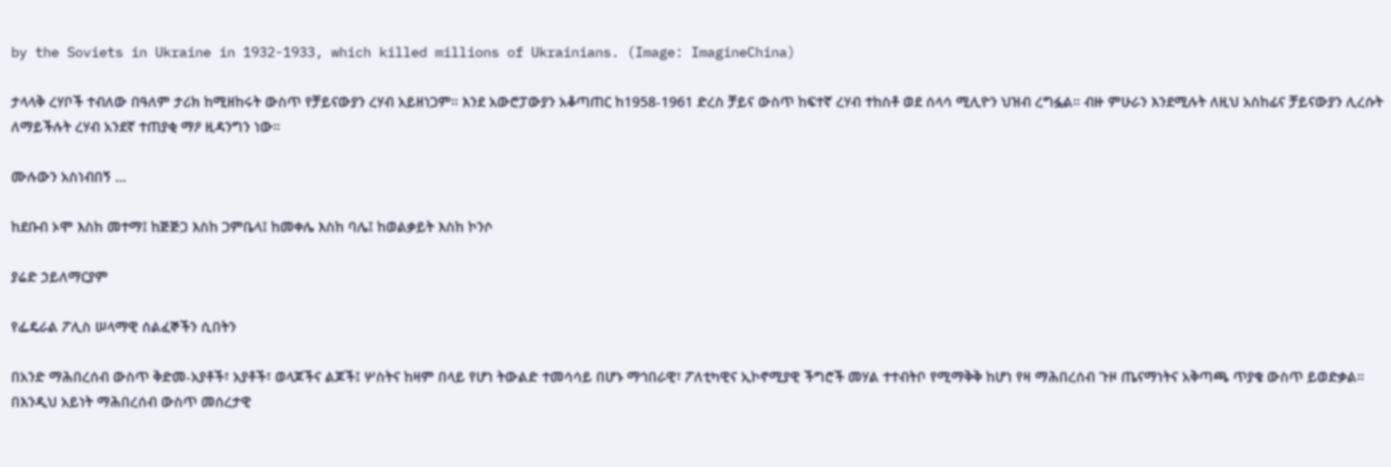by the Soviets in Ukraine in 1932-1933, which killed millions of Ukrainians. (Image: ImagineChina)

ታላላቅ ረሃቦች ተብለው በዓለም ታሪክ ከሚዘከሩት ውስጥ የቻይናውያን ረሃብ አይዘነጋም። እንደ አውሮፓውያን አቆጣጠር ከ1958-1961 ድረስ ቻይና ውስጥ ከፍተኛ ረሃብ ተከስቶ ወደ ሰላሳ ሚሊዮን ህዝብ ረግፏል። ብዙ ምሁራን እንደሚሉት ለዚህ አስከፊና ቻይናውያን ሊረሱት ለማይችሉት ረሃብ አንደኛ ተጠያቂ ማዖ ዚዳንግን ነው።

ሙሉውን አስነብበኝ …

ከደቡብ ኦሞ እስከ መተማ፤ ከጅጅጋ እስከ ጋምቤላ፤ ከመቀሌ እስከ ባሌ፤ ከወልቃይት እስከ ኮንሶ

ያሬድ ኃይለማርያም

የፌዴራል ፖሊስ ሠላማዊ ሰልፈኞችን ሲበትን

በአንድ ማሕበረሰብ ውስጥ ቅድመ-አያቶች፣ አያቶች፣ ወላጆችና ልጆች፤ ሦስትና ከዛም በላይ የሆነ ትውልድ ተመሳሳይ በሆኑ ማኅበራዊ፣ ፖለቲካዊና ኢኮኖሚያዊ ችግሮች መሃል ተተብትቦ የሚማቅቅ ከሆነ የዛ ማሕበረሰብ ጉዞ ጤናማነትና አቅጣጫ ጥያቄ ውስጥ ይወድቃል። በእንዲህ አይነት ማሕበረሰብ ውስጥ መሰረታዊ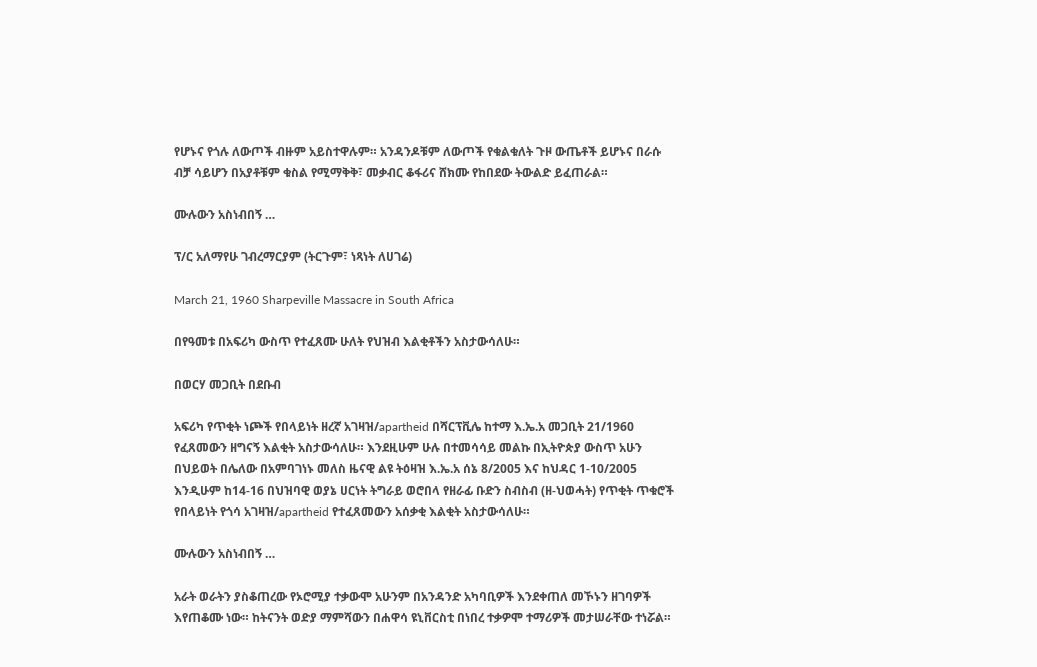የሆኑና የጎሉ ለውጦች ብዙም አይስተዋሉም። አንዳንዶቹም ለውጦች የቁልቁለት ጉዞ ውጤቶች ይሆኑና በራሱ ብቻ ሳይሆን በአያቶቹም ቁስል የሚማቅቅ፣ መቃብር ቆፋሪና ሸክሙ የከበደው ትውልድ ይፈጠራል።

ሙሉውን አስነብበኝ …

ፕ/ር አለማየሁ ገብረማርያም (ትርጉም፣ ነጻነት ለሀገሬ)

March 21, 1960 Sharpeville Massacre in South Africa

በየዓመቱ በአፍሪካ ውስጥ የተፈጸሙ ሁለት የህዝብ እልቂቶችን አስታውሳለሁ።

በወርሃ መጋቢት በደቡብ

አፍሪካ የጥቂት ነጮች የበላይነት ዘረኛ አገዛዝ/apartheid በሻርፕቪሌ ከተማ እ.ኤ.አ መጋቢት 21/1960 የፈጸመውን ዘግናኝ እልቂት አስታውሳለሁ። እንደዚሁም ሁሉ በተመሳሳይ መልኩ በኢትዮጵያ ውስጥ አሁን በህይወት በሌለው በአምባገነኑ መለስ ዜናዊ ልዩ ትዕዛዝ እ.ኤ.አ ሰኔ 8/2005 እና ከህዳር 1-10/2005 እንዲሁም ከ14-16 በህዝባዊ ወያኔ ሀርነት ትግራይ ወሮበላ የዘራፊ ቡድን ስብስብ (ዘ-ህወሓት) የጥቂት ጥቁሮች የበላይነት የጎሳ አገዛዝ/apartheid የተፈጸመውን አሰቃቂ እልቂት አስታውሳለሁ።

ሙሉውን አስነብበኝ …

አራት ወራትን ያስቆጠረው የኦሮሚያ ተቃውሞ አሁንም በአንዳንድ አካባቢዎች እንደቀጠለ መኾኑን ዘገባዎች እየጠቆሙ ነው። ከትናንት ወድያ ማምሻውን በሐዋሳ ዩኒቨርስቲ በነበረ ተቃዎሞ ተማሪዎች መታሠራቸው ተነሯል።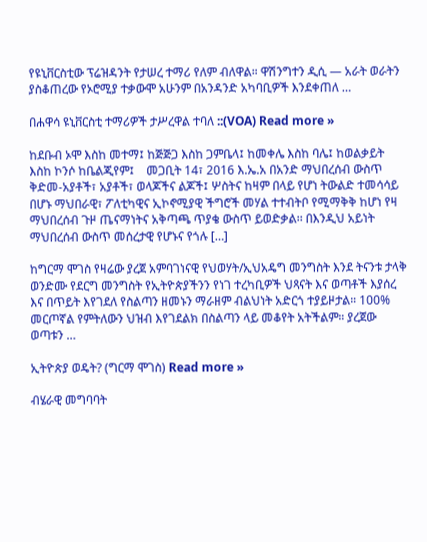የዩኒቨርስቲው ፕሬዝዳንት የታሠረ ተማሪ የለም ብለዋል። ዋሽንግተን ዲሲ — አራት ወራትን ያስቆጠረው የኦሮሚያ ተቃውሞ አሁንም በአንዳንድ አካባቢዎች እንደቀጠለ …

በሐዋሳ ዩኒቨርስቲ ተማሪዎች ታሥረዋል ተባለ ::(VOA) Read more »

ከደቡብ ኦሞ እስከ መተማ፤ ከጅጅጋ እስከ ጋምቤላ፤ ከመቀሌ እስከ ባሌ፤ ከወልቃይት እስከ ኮንሶ ከቤልጂየም፤    መጋቢት 14፣ 2016 እ.ኤ.አ በአንድ ማህበረሰብ ውስጥ ቅድመ-አያቶች፣ አያቶች፣ ወላጆችና ልጆች፤ ሦስትና ከዛም በላይ የሆነ ትውልድ ተመሳሳይ በሆኑ ማህበራዊ፣ ፖለቲካዊና ኢኮኖሚያዊ ችግሮች መሃል ተተብትቦ የሚማቅቅ ከሆነ የዛ ማህበረሰብ ጉዞ ጤናማነትና አቅጣጫ ጥያቄ ውስጥ ይወድቃል፡፡ በእንዲህ አይነት ማህበረሰብ ውስጥ መሰረታዊ የሆኑና የጎሉ […]

ከግርማ ሞገስ የዛሬው ያረጀ አምባገነናዊ የህወሃት/ኢህአዴግ መንግስት እንደ ትናንቱ ታላቅ ወንድሙ የደርግ መንግስት የኢትዮጵያችንን የነገ ተረካቢዎች ህጻናት እና ወጣቶች እያሰረ እና በጥይት እየገደለ የስልጣን ዘመኑን ማራዘም ብልህነት አድርጎ ተያይዞታል። 100% መርጦኛል የምትለውን ህዝብ እየገደልክ በስልጣን ላይ መቆየት አትችልም። ያረጀው ወጣቱን …

ኢትዮጵያ ወዴት? (ግርማ ሞገስ) Read more »

ብሄራዊ መግባባት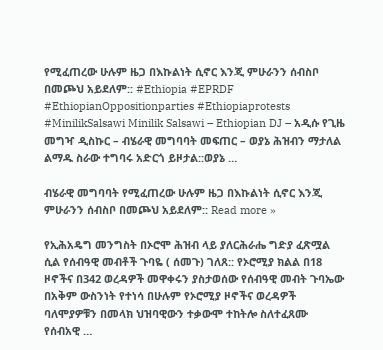የሚፈጠረው ሁሉም ዜጋ በእኩልነት ሲኖር እንጂ ምሁራንን ሰብስቦ በመጮህ አይደለም:: #Ethiopia #EPRDF #EthiopianOppositionparties #Ethiopiaprotests #MinilikSalsawi Minilik Salsawi – Ethiopian DJ – አዲሱ የጊዜ መግዣ ዲስኩር – ብሄራዊ መግባባት መፍጠር – ወያኔ ሕዝብን ማታለል ልማዱ ስራው ተግባሩ አድርጎ ይዞታል::ወያኔ …

ብሄራዊ መግባባት የሚፈጠረው ሁሉም ዜጋ በእኩልነት ሲኖር እንጂ ምሁራንን ሰብስቦ በመጮህ አይደለም:: Read more »

የኢሕአዴግ መንግስት በኦሮሞ ሕዝብ ላይ ያለርሕራሔ ግድያ ፈጽሟል ሲል የሰብዓዊ መብቶች ጉባዬ ( ሰመጉ) ገለጸ:: የኦሮሚያ ክልል በ18 ዞኖችና በ342 ወረዳዎች መዋቀሩን ያስታወሰው የሰብዓዊ መብት ጉባኤው በአቅም ውስንነት የተነሳ በሁሉም የኦሮሚያ ዞኖችና ወረዳዎች ባለሞያዎቹን በመላክ ህዝባዊውን ተቃውሞ ተከትሎ ስለተፈጸሙ የሰብአዊ …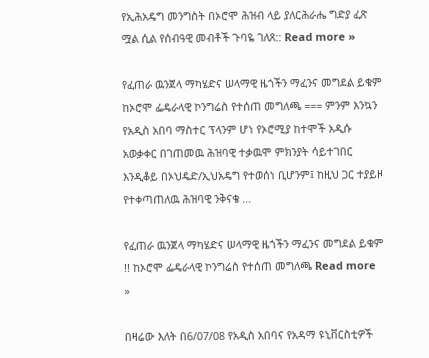የኢሕአዴግ መንግስት በኦሮሞ ሕዝብ ላይ ያለርሕራሔ ግድያ ፈጽ ሟል ሲል የሰብዓዊ መብቶች ጉባዬ ገለጸ:: Read more »

የፈጠራ ዉንጀላ ማካሄድና ሠላማዊ ዜጎችን ማፈንና መግደል ይቁም ከኦሮሞ ፌዴራላዊ ኮንግሬስ የተሰጠ መግለጫ === ምንም እንኳን የአዲስ አበባ ማስተር ፕላንም ሆነ የኦሮሚያ ከተሞች አዲሱ አወቃቀር በገጠመዉ ሕዝባዊ ተቃዉሞ ምክንያት ሳይተገበር እንዲቆይ በኦህዴድ/ኢህአዴግ የተወሰነ ቢሆንም፤ ከዚህ ጋር ተያይዞ የተቀጣጠለዉ ሕዝባዊ ንቅናቄ …

የፈጠራ ዉንጀላ ማካሄድና ሠላማዊ ዜጎችን ማፈንና መግደል ይቁም !! ከኦሮሞ ፌዴራላዊ ኮንግሬስ የተሰጠ መግለጫ Read more »

በዛሬው እለት በ6/07/08 የአዲስ አበባና የአዳማ ዩኒቨርስቲዎች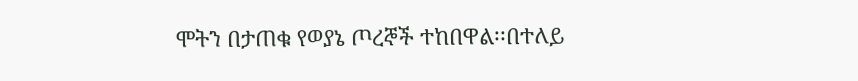ሞትን በታጠቁ የወያኔ ጦረኞች ተከበዋል፡፡በተለይ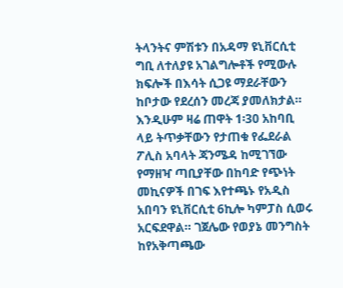ትላንትና ምሽቱን በአዳማ ዩኒቨርሲቲ ግቢ ለተለያዩ አገልግሎቶች የሚውሉ ክፍሎች በእሳት ሲጋዩ ማደራቸውን ከቦታው የደረሰን መረጃ ያመለክታል። እንዲሁም ዛሬ ጠዋት 1፡30 አከባቢ ላይ ትጥቃቸውን የታጠቁ የፌደራል ፖሊስ አባላት ጃንሜዳ ከሚገኘው የማዘዣ ጣቢያቸው በከባድ የጭነት መኪናዎች በገፍ እየተጫኑ የአዲስ አበባን ዩኒቨርሲቲ 6ኪሎ ካምፓስ ሲወሩ አርፍደዋል። ገጀሌው የወያኔ መንግስት ከየአቅጣጫው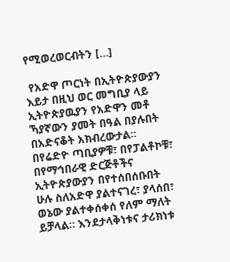የሚወረወርብትን […]

 የአድዋ ጦርነት በኢትዮጵያውያን እይታ በዚህ ወር መግቢያ ላይ ኢትዮጵያዉያን የአድዋን መቶ ኻያኛውን ያመት በዓል በያሉበት በአድናቆት አክብረውታል። በየሬድዮ ጣቢያዎቹ፣ በየፓልቶኮቹ፣ በየማኅበራዊ ድርጅቶችና ኢትዮጵያውያን በየተሰበሰቡበት ሁሉ ስለአድዋ ያልተናገረ፣ ያላሰበ፣ ወኔው ያልተቀሰቀሰ የለም ማለት ይቻላል። እንደታላቅነቱና ታሪክነቱ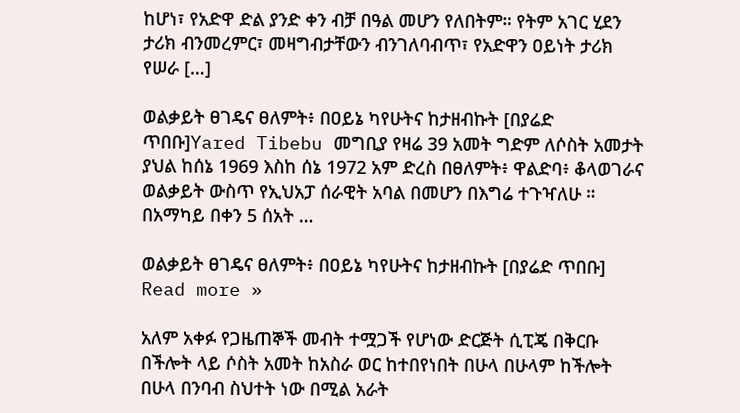ከሆነ፣ የአድዋ ድል ያንድ ቀን ብቻ በዓል መሆን የለበትም። የትም አገር ሂደን ታሪክ ብንመረምር፣ መዛግብታቸውን ብንገለባብጥ፣ የአድዋን ዐይነት ታሪክ የሠራ […]

ወልቃይት ፀገዴና ፀለምት፥ በዐይኔ ካየሁትና ከታዘብኩት [በያሬድ ጥበቡ]Yared Tibebu መግቢያ የዛሬ 39 አመት ግድም ለሶስት አመታት ያህል ከሰኔ 1969 እስከ ሰኔ 1972 አም ድረስ በፀለምት፥ ዋልድባ፥ ቆላወገራና ወልቃይት ውስጥ የኢህአፓ ሰራዊት አባል በመሆን በእግሬ ተጉዣለሁ ። በአማካይ በቀን 5 ሰአት …

ወልቃይት ፀገዴና ፀለምት፥ በዐይኔ ካየሁትና ከታዘብኩት [በያሬድ ጥበቡ] Read more »

አለም አቀፉ የጋዜጠኞች መብት ተሟጋች የሆነው ድርጅት ሲፒጄ በቅርቡ በችሎት ላይ ሶስት አመት ከአስራ ወር ከተበየነበት በሁላ በሁላም ከችሎት በሁላ በንባብ ስህተት ነው በሚል አራት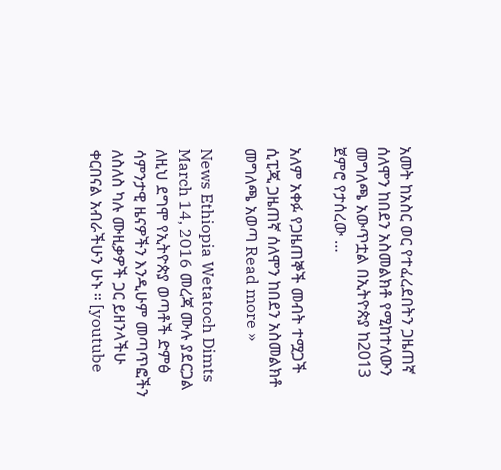አመት ከአስር ወር የተፈረደበትን ጋዜጠኛ ሰለሞን ከበደን አስመልክቶ የሚከተለውን መግለጫ አውጥቷል በኢትዮጵያ ከ2013 ጀምሮ የታሰረው …

አለም አቀፉ የጋዜጠኞች መብት ተሟጋች ሲፒጂ ጋዜጠኛ ሰለሞን ከበደን አስመልክቶ መግለጫ አወጣ Read more »

News Ethiopia Wetatoch Dimts March 14, 2016 መረጃ ሙሉ ያደርጋል ለዚህ ደግሞ የኢትዮጵያ ወጣቶች ድምፅ ሳምንታዊ ዜናዎችን እንዲሁም መጣጥፎችን ለስለስ ካሉ ሙዚቃዎች ጋር ይዘንላችሁ ቀርበናል አብራችሁን ሁኑ ። [youtube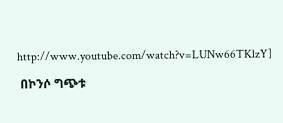http://www.youtube.com/watch?v=LUNw66TKlzY]

 በኮንሶ ግጭቱ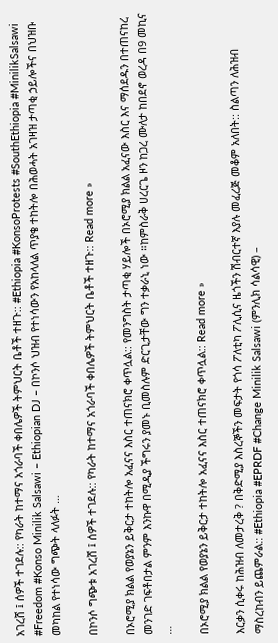አገረሸ ፤ ሰዎች ተገደሉ:: የካራት ከተማና አጎራባች ቀበሌዎች ትምህርት ቤቶች ተዘጉ:: #Ethiopia #KonsoProtests #SouthEthiopia #MinilikSalsawi #Freedom #Konso Minilik Salsawi – Ethiopian DJ – በኮንሶ ህዝብ የተነሳውን የአከላለል ጥያቄ ተከትሎ በሕወሓት አገዛዝ ታጣቂ ኃይሎችና በህዝቡ መካከል የተነሳው ግጭት ላለፉት …

በኮንሶ ግጭቱ አገረሸ ፤ ሰዎች ተገደሉ:: የካራት ከተማና አጎራባች ቀበሌዎች ትምህርት ቤቶች ተዘጉ:: Read more »

በኦሮሚያ ክልል የወያኔን ይቅርታ ተከትሎ አፈናና እስር ተጠናክሮ ቀጥሏል:: የመንግስት ታጣቂ ሃይሎች በኦሮሚያ ክልል አፈናው እስር እና ማሰደዱን በተጠናከረ መንገድ ገፍቶበታል ምንም እንኩዋ በሚዲያ ችግሩን ያመኑ ቢመስሉም ድርጊታቸው ግን ተቃራኒ ነው ።ከምስራቅ ሀረርጌ ዞን ከጋረ ሙለታ ከበደኖ ወረዳ በ9 መኪና …

በኦሮሚያ ክልል የወያኔን ይቅርታ ተከትሎ አፈናና እስር ተጠናክሮ ቀጥሏል:: Read more »

እርቃን ሲቀሩ ከሕዝብ ለመታረቅ ? በቅድሚያ እስረኞችን መፍታት የጎሳ ፖለቲካ ፖሊሲና ዜጎችን ሽብርተኛ እያሉ መፈረጅ መቆም አለበት:: ስልጣን ለሕዝብ ማስረከብን ይጨምራል:: #Ethiopia #EPRDF #Change Minilik Salsawi (ምንሊክ ሳልሳዊ) –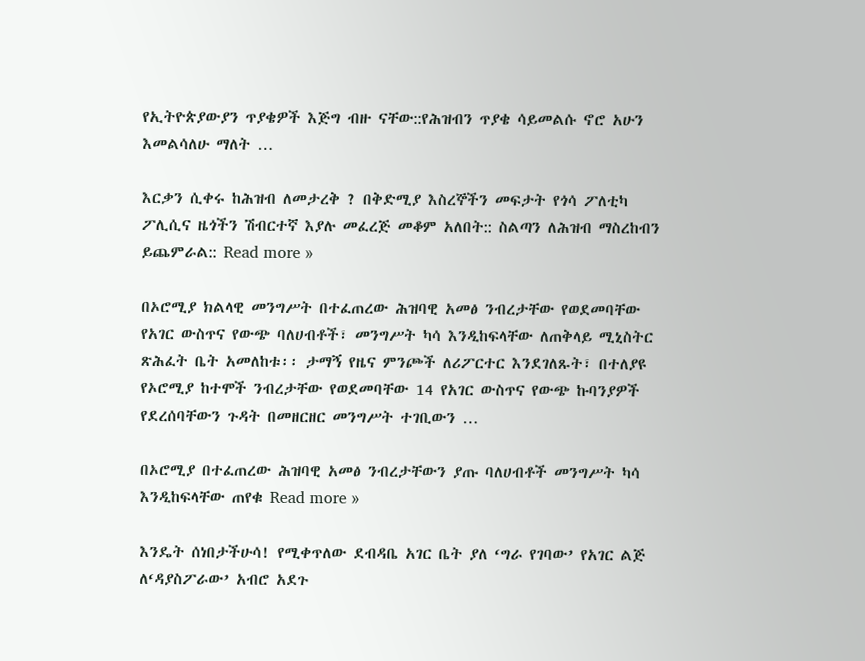የኢትዮጵያውያን ጥያቄዎች እጅግ ብዙ ናቸው::የሕዝብን ጥያቄ ሳይመልሱ ኖሮ አሁን እመልሳለሁ ማለት …

እርቃን ሲቀሩ ከሕዝብ ለመታረቅ ? በቅድሚያ እስረኞችን መፍታት የጎሳ ፖለቲካ ፖሊሲና ዜጎችን ሽብርተኛ እያሉ መፈረጅ መቆም አለበት:: ስልጣን ለሕዝብ ማስረከብን ይጨምራል:: Read more »

በኦሮሚያ ክልላዊ መንግሥት በተፈጠረው ሕዝባዊ አመፅ ንብረታቸው የወደመባቸው የአገር ውስጥና የውጭ ባለሀብቶች፣ መንግሥት ካሳ እንዲከፍላቸው ለጠቅላይ ሚኒስትር ጽሕፈት ቤት አመለከቱ፡፡ ታማኝ የዜና ምንጮች ለሪፖርተር እንደገለጹት፣ በተለያዩ የኦሮሚያ ከተሞች ንብረታቸው የወደመባቸው 14 የአገር ውስጥና የውጭ ኩባንያዎች የደረሰባቸውን ጉዳት በመዘርዘር መንግሥት ተገቢውን …

በኦሮሚያ በተፈጠረው ሕዝባዊ አመፅ ንብረታቸውን ያጡ ባለሀብቶች መንግሥት ካሳ እንዲከፍላቸው ጠየቁ Read more »

እንዴት ሰነበታችሁሳ! የሚቀጥለው ደብዳቤ አገር ቤት ያለ ‘ግራ የገባው’ የአገር ልጅ ለ‘ዳያስፖራው’ አብሮ አደጉ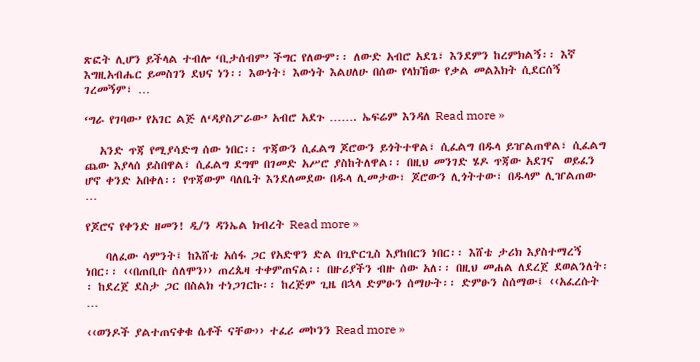ጽፎት ሊሆን ይችላል ተብሎ ‘ቢታሰብም’ ችግር የለውም፡፡ ለውድ አብሮ አደጌ፣ እንደምን ከረምክልኝ፡፡ እኛ እግዚአብሔር ይመስገን ደህና ነን፡፡ እውነት፣ እውነት እልሀለሁ በሰው የላክኸው የቃል መልእክት ሲደርሰኝ ገረመኝም፣ …

‘ግራ የገባው’ የአገር ልጅ ለ‘ዳያስፖራው’ አብሮ አደጉ ……. ኤፍሬም እንዳለ Read more »

   አንድ ጥጃ የሚያሳድግ ሰው ነበር፡፡ ጥጃውን ሲፈልግ ጆሮውን ይጎትተዋል፣ ሲፈልግ በዱላ ይዠልጠዋል፣ ሲፈልግ ጨው እያላሰ ይስበዋል፣ ሲፈልግ ደግሞ በገመድ አሥሮ ያስከትለዋል፡፡ በዚህ መንገድ ሄዶ ጥጃው አደገና  ወይፈን ሆኖ ቀንድ አበቀለ፡፡ የጥጃውም ባለቤት እንደለመደው በዱላ ሊመታው፣ ጆሮውን ሊጎትተው፣ በዱላም ሊዠልጠው …

የጆሮና የቀንድ ዘመን! ዲ/ን ዳንኤል ክብረት Read more »

    ባለፈው ሳምንት፤ ከእሸቴ አሰፋ ጋር የአድዋን ድል በጊዮርጊስ እያከበርን ነበር፡፡ እሸቴ ታሪክ እያስተማረኝ ነበር፡፡ ‹‹በጠቢቡ ሰለሞን›› ጠረጴዛ ተቀምጠናል፡፡ በዙሪያችን ብዙ ሰው አለ፡፡ በዚህ መሐል ለደረጀ ደወልንለት፡፡ ከደረጀ ደስታ ጋር በስልክ ተነጋገርኩ፡፡ ከረጅም ጊዜ በኋላ ድምፁን ሰማሁት፡፡ ድምፁን ስሰማው፤ ‹‹አፈረሱት …

‹‹ወንዶች ያልተጠናቀቁ ሴቶች ናቸው›› ተፈሪ መኮንን Read more »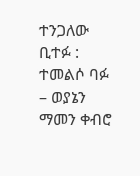ተንጋለው ቢተፉ : ተመልሶ ባፉ – ወያኔን ማመን ቀብሮ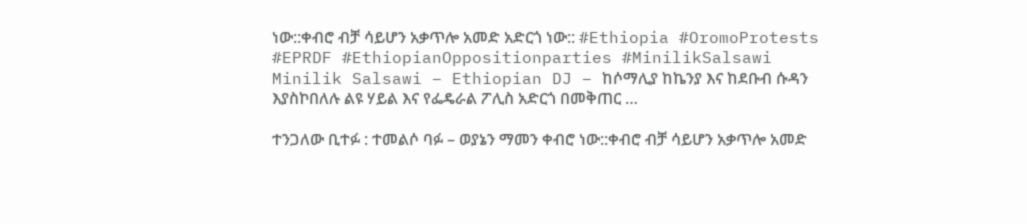ነው::ቀብሮ ብቻ ሳይሆን አቃጥሎ አመድ አድርጎ ነው:: #Ethiopia #OromoProtests #EPRDF #EthiopianOppositionparties #MinilikSalsawi Minilik Salsawi – Ethiopian DJ – ከሶማሊያ ከኬንያ እና ከደቡብ ሱዳን እያስኮበለሉ ልዩ ሃይል እና የፌዴራል ፖሊስ አድርጎ በመቅጠር …

ተንጋለው ቢተፉ : ተመልሶ ባፉ – ወያኔን ማመን ቀብሮ ነው::ቀብሮ ብቻ ሳይሆን አቃጥሎ አመድ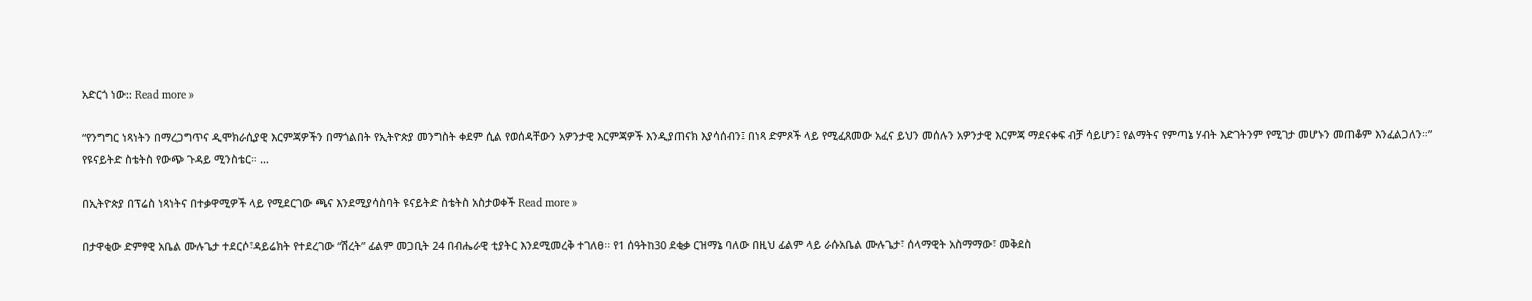አድርጎ ነው:: Read more »

“የንግግር ነጻነትን በማረጋግጥና ዲሞክራሲያዊ እርምጃዎችን በማጎልበት የኢትዮጵያ መንግስት ቀደም ሲል የወሰዳቸውን አዎንታዊ እርምጃዎች እንዲያጠናክ እያሳሰብን፤ በነጻ ድምጾች ላይ የሚፈጸመው አፈና ይህን መሰሉን አዎንታዊ እርምጃ ማደናቀፍ ብቻ ሳይሆን፤ የልማትና የምጣኔ ሃብት እድገትንም የሚገታ መሆኑን መጠቆም እንፈልጋለን።” የዩናይትድ ስቴትስ የውጭ ጉዳይ ሚንስቴር። …

በኢትዮጵያ በፕሬስ ነጻነትና በተቃዋሚዎች ላይ የሚደርገው ጫና እንደሚያሳስባት ዩናይትድ ስቴትስ አስታወቀች Read more »

በታዋቂው ድምፃዊ አቤል ሙሉጌታ ተደርሶ፣ዳይሬክት የተደረገው “ሽረት” ፊልም መጋቢት 24 በብሔራዊ ቲያትር እንደሚመረቅ ተገለፀ፡፡ የ1 ሰዓትከ30 ደቂቃ ርዝማኔ ባለው በዚህ ፊልም ላይ ራሱአቤል ሙሉጌታ፣ ሰላማዊት አስማማው፣ መቅደስ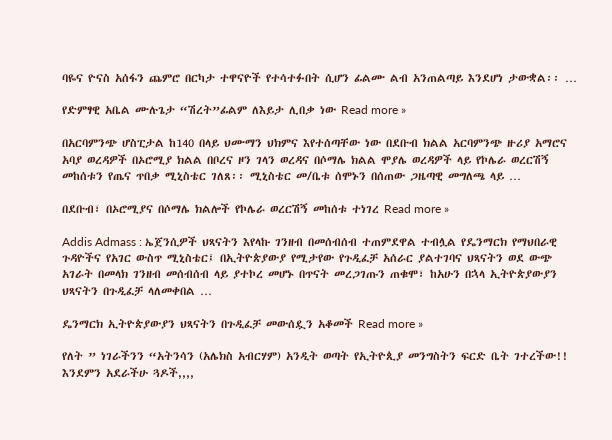ባዬና ዮናስ አሰፋን ጨምሮ በርካታ ተዋናዮች የተሳተፉበት ሲሆን ፊልሙ ልብ አንጠልጣይ እንደሆነ ታውቋል፡፡ …

የድምፃዊ አቤል ሙሉጌታ “ሽረት”ፊልም ለእይታ ሊበቃ ነው Read more »

በአርባምንጭ ሆስፒታል ከ140 በላይ ህሙማን ህክምና እየተሰጣቸው ነው በደቡብ ክልል አርባምንጭ ዙሪያ አማሮና አባያ ወረዳዎች በኦሮሚያ ክልል በቦረና ዞን ገላን ወረዳና በሶማሌ ክልል ሞያሌ ወረዳዎች ላይ የኮሌራ ወረርሽኝ መከሰቱን የጤና ጥበቃ ሚኒስቴር ገለጸ፡፡ ሚኒስቴር መ/ቤቱ ሰሞኑን በሰጠው ጋዜጣዊ መግለጫ ላይ …

በደቡብ፣ በኦሮሚያና በሶማሌ ክልሎች የኮሌራ ወረርሽኝ መከሰቱ ተነገረ Read more »

Addis Admass : ኤጀንሲዎች ህጻናትን እየላኩ ገንዘብ በመሰብሰብ ተጠምደዋል ተብሏል የዴንማርክ የማህበራዊ ጉዳዮችና የአገር ውስጥ ሚኒስቴር፤ በኢትዮጵያውያ የሚታየው የጉዲፈቻ አሰራር ያልተገባና ህጻናትን ወደ ውጭ አገራት በመላክ ገንዘብ መሰብሰብ ላይ ያተኮረ መሆኑ በጥናት መረጋገጡን ጠቁሞ፣ ከአሁን በኋላ ኢትዮጵያውያን ህጻናትን በጉዲፈቻ ላለመቀበል …

ዴንማርክ ኢትዮጵያውያን ህጻናትን በጉዲፈቻ መውሰዷን አቆመች Read more »

የለት ” ነገራችንን “አትንሳን (አሌክስ አብርሃም) አንዲት ወጣት የኢትዮጲያ መንግስትን ፍርድ ቤት ገተረችው!! እንደምን አደራችሁ ጓዶች,,,,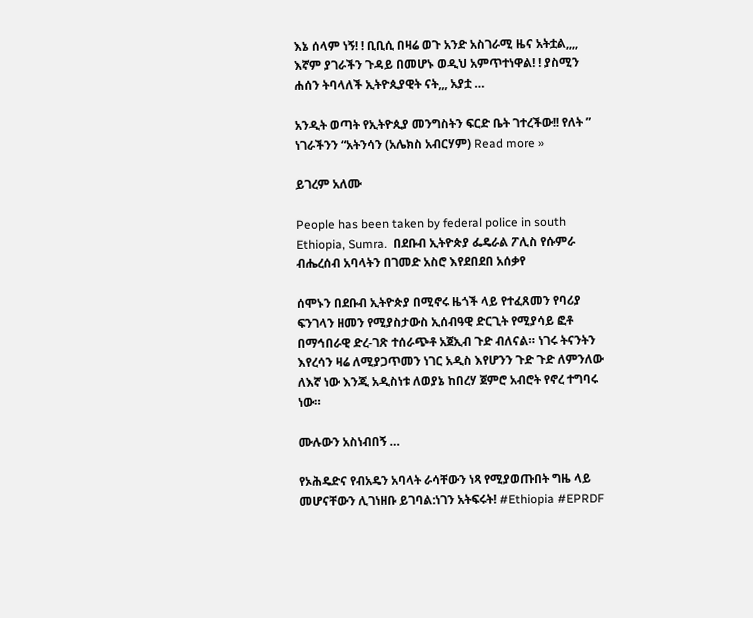እኔ ሰላም ነኝ! ! ቢቢሲ በዛሬ ወጉ አንድ አስገራሚ ዜና አትቷል,,,, እኛም ያገራችን ጉዳይ በመሆኑ ወዲህ አምጥተነዋል! ! ያስሚን ሐሰን ትባላለች ኢትዮጲያዊት ናት,,, አያቷ …

አንዲት ወጣት የኢትዮጲያ መንግስትን ፍርድ ቤት ገተረችው!! የለት ” ነገራችንን “አትንሳን (አሌክስ አብርሃም) Read more »

ይገረም አለሙ

People has been taken by federal police in south Ethiopia, Sumra.  በደቡብ ኢትዮጵያ ፌዴራል ፖሊስ የሱምራ ብሔረሰብ አባላትን በገመድ አስሮ እየደበደበ አሰቃየ

ሰሞኑን በደቡብ ኢትዮጵያ በሚኖሩ ዜጎች ላይ የተፈጸመን የባሪያ ፍንገላን ዘመን የሚያስታውስ ኢሰብዓዊ ድርጊት የሚያሳይ ፎቶ በማኅበራዊ ድረ-ገጽ ተሰራጭቶ አጀኢብ ጉድ ብለናል። ነገሩ ትናንትን እየረሳን ዛሬ ለሚያጋጥመን ነገር አዲስ እየሆንን ጉድ ጉድ ለምንለው ለእኛ ነው እንጂ አዲስነቱ ለወያኔ ከበረሃ ጀምሮ አብሮት የኖረ ተግባሩ ነው።

ሙሉውን አስነብበኝ …

የኦሕዴድና የብአዴን አባላት ራሳቸውን ነጻ የሚያወጡበት ግዜ ላይ መሆናቸውን ሊገነዘቡ ይገባል:ነገን አትፍሩት! #Ethiopia #EPRDF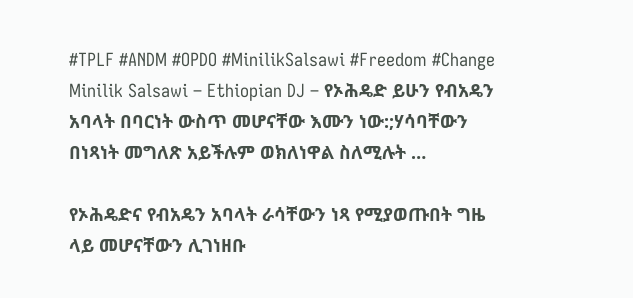#TPLF #ANDM #OPDO #MinilikSalsawi #Freedom #Change Minilik Salsawi – Ethiopian DJ – የኦሕዴድ ይሁን የብአዴን አባላት በባርነት ውስጥ መሆናቸው እሙን ነው:;ሃሳባቸውን በነጻነት መግለጽ አይችሉም ወክለነዋል ስለሚሉት …

የኦሕዴድና የብአዴን አባላት ራሳቸውን ነጻ የሚያወጡበት ግዜ ላይ መሆናቸውን ሊገነዘቡ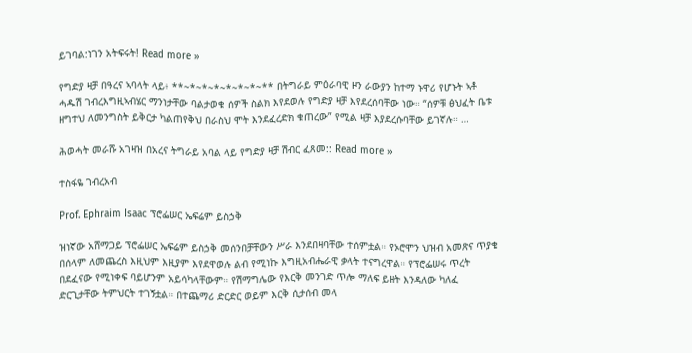ይገባል:ነገን አትፍሩት! Read more »

የግድያ ዛቻ በዓረና ኣባላት ላይ፥ **~*~*~*~*~*~*~** በትግራይ ምዕራባዊ ዞን ራውያን ከተማ ኑዋሪ የሆኑት ኣቶ ሓዱሽ ገብረእግዚኣብሄር ማንነታቸው ባልታወቁ ሰዎች ስልክ እየደወሉ የግድያ ዛቻ እየደረሰባቸው ነው። “ሰዎቹ ፅህፈት ቤቱ ዘግተህ ለመንግስት ይቅርታ ካልጠየቅህ በራስህ ሞት እንደፈረድክ ቁጠረው” የሚል ዛቻ እያደረሱባቸው ይገኛሉ። …

ሕወሓት መራሹ አገዛዝ በአረና ትግራይ አባል ላይ የግድያ ዛቻ ሽብር ፈጸመ:: Read more »

ተስፋዬ ገብረአብ

Prof. Ephraim Isaac ፕሮፌሠር ኤፍሬም ይስኃቅ

ዝነኛው አሸማጋይ ፕሮፌሠር ኤፍሬም ይስኃቅ መሰንበቻቸውን ሥራ እንደበዛባቸው ተሰምቷል። የኦሮሞን ህዝብ አመጽና ጥያቄ በሰላም ለመጨረስ እዚህም እዚያም እየደዋወሉ ልብ የሚነኩ እግዚአብሔራዊ ቃላት ተናግረዋል። የፕሮፌሠሩ ጥረት በደፈናው የሚነቀፍ ባይሆንም አይሳካላቸውም። የሽማግሌው የእርቅ መንገድ ጥሎ ማለፍ ይዘት እንዳለው ካለፈ ድርጊታቸው ትምህርት ተገኝቷል። በተጨማሪ ድርድር ወይም እርቅ ሲታሰብ መላ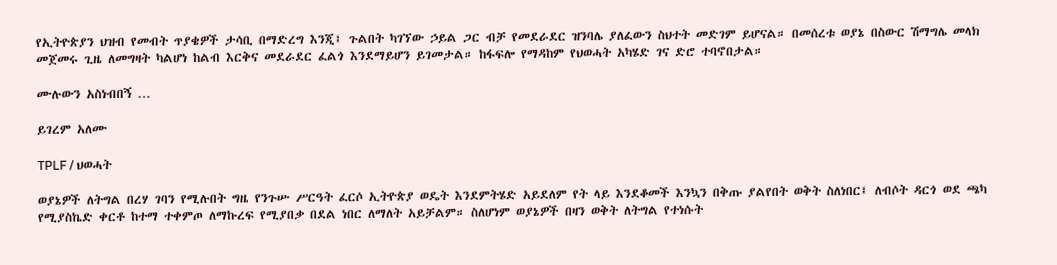የኢትዮጵያን ህዝብ የመብት ጥያቄዎች ታሳቢ በማድረግ እንጂ፤ ጉልበት ካገኘው ኃይል ጋር ብቻ የመደራደር ዝንባሌ ያለፈውን ስህተት መድገም ይሆናል። በመሰረቱ ወያኔ በስውር ሽማግሌ መላክ መጀመሩ ጊዜ ለመግዛት ካልሆነ ከልብ እርቅና መደራደር ፈልጎ እንደማይሆን ይገመታል። ከፋፍሎ የማዳከም የህወሓት አካሄድ ገና ድሮ ተባኖበታል።

ሙሉውን አስነብበኝ …

ይገረም አለሙ

TPLF / ህወሓት

ወያኔዎች ለትግል በረሃ ገባን የሚሉበት ግዜ የንጉሡ ሥርዓት ፈርሶ ኢትዮጵያ ወዴት እንደምትሄድ አይደለም የት ላይ እንደቆመች እንኳን በቅጡ ያልየበት ወቅት ስለነበር፤ ለብሶት ዳርጎ ወደ ጫካ የሚያስኬድ ቀርቶ ከተማ ተቀምጦ ለማኩረፍ የሚያበቃ በደል ነበር ለማለት አይቻልም። ስለሆነም ወያኔዎች በዛን ወቅት ለትግል የተነሱት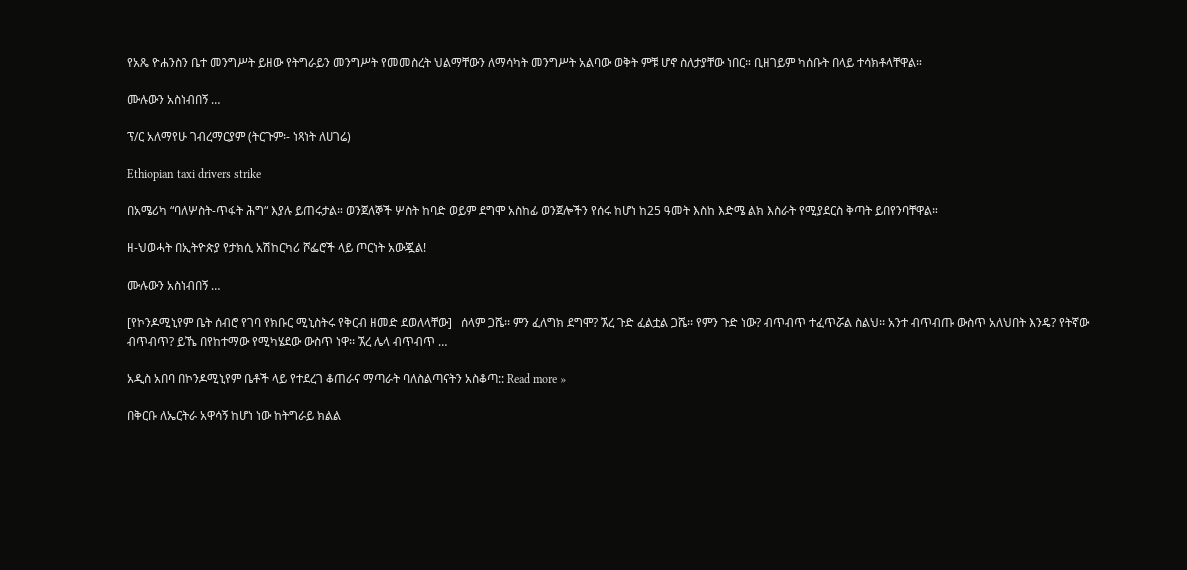የአጼ ዮሐንስን ቤተ መንግሥት ይዘው የትግራይን መንግሥት የመመስረት ህልማቸውን ለማሳካት መንግሥት አልባው ወቅት ምቹ ሆኖ ስለታያቸው ነበር። ቢዘገይም ካሰቡት በላይ ተሳክቶላቸዋል።

ሙሉውን አስነብበኝ …

ፕ/ር አለማየሁ ገብረማርያም (ትርጉም፡- ነጻነት ለሀገሬ)

Ethiopian taxi drivers strike

በአሜሪካ “ባለሦስት-ጥፋት ሕግ“ እያሉ ይጠሩታል። ወንጀለኞች ሦስት ከባድ ወይም ደግሞ አስከፊ ወንጀሎችን የሰሩ ከሆነ ከ25 ዓመት እስከ እድሜ ልክ እስራት የሚያደርስ ቅጣት ይበየንባቸዋል።

ዘ-ህወሓት በኢትዮጵያ የታክሲ አሽከርካሪ ሾፌሮች ላይ ጦርነት አውጇል!

ሙሉውን አስነብበኝ …

[የኮንዶሚኒየም ቤት ሰብሮ የገባ የክቡር ሚኒስትሩ የቅርብ ዘመድ ደወለላቸው]   ሰላም ጋሼ፡፡ ምን ፈለግክ ደግሞ? ኧረ ጉድ ፈልቷል ጋሼ፡፡ የምን ጉድ ነው? ብጥብጥ ተፈጥሯል ስልህ፡፡ አንተ ብጥብጡ ውስጥ አለህበት እንዴ? የትኛው ብጥብጥ? ይኼ በየከተማው የሚካሄደው ውስጥ ነዋ፡፡ ኧረ ሌላ ብጥብጥ …

አዲስ አበባ በኮንዶሚኒየም ቤቶች ላይ የተደረገ ቆጠራና ማጣራት ባለስልጣናትን አስቆጣ:: Read more »

በቅርቡ ለኤርትራ አዋሳኝ ከሆነ ነው ከትግራይ ክልል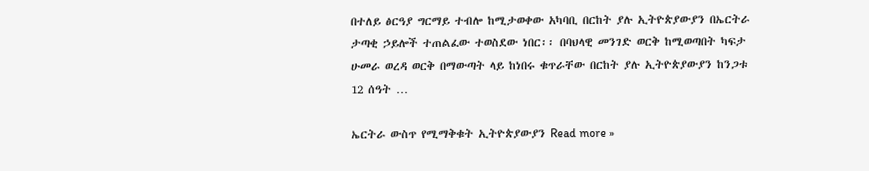በተለይ ፅርዓያ ግርማይ ተብሎ ከሚታወቀው አካባቢ በርከት ያሉ ኢትዮጵያውያን በኤርትራ ታጣቂ ኃይሎች ተጠልፈው ተወስደው ነበር፡፡ በባህላዊ መንገድ ወርቅ ከሚወጣበት ካፍታ ሁመራ ወረዳ ወርቅ በማውጣት ላይ ከነበሩ ቁጥራቸው በርከት ያሉ ኢትዮጵያውያን ከንጋቱ 12 ሰዓት …

ኤርትራ ውስጥ የሚማቅቁት ኢትዮጵያውያን Read more »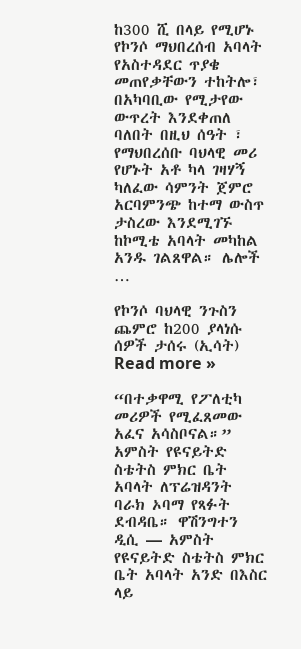ከ300 ሺ በላይ የሚሆኑ የኮንሶ ማህበረሰብ አባላት የአስተዳደር ጥያቄ መጠየቃቸውን ተከትሎ፣ በአካባቢው የሚታየው ውጥረት እንደቀጠለ ባለበት በዚህ ሰዓት ፣ የማህበረሰቡ ባህላዊ መሪ የሆኑት አቶ ካላ ገዛሃኝ ካለፈው ሳምንት ጀምሮ አርባምንጭ ከተማ ውስጥ ታስረው እንደሚገኙ ከኮሚቴ አባላት መካከል አንዱ ገልጸዋል። ሌሎች …

የኮንሶ ባህላዊ ንጉስን ጨምሮ ከ200 ያላነሱ ሰዎች ታሰሩ (ኢሳት) Read more »

“በተቃዋሚ የፖለቲካ መሪዎች የሚፈጸመው አፈና አሳስቦናል።” አምስት የዩናይትድ ስቴትስ ምክር ቤት አባላት ለፕሬዝዳንት ባራክ ኦባማ የጻፉት ደብዳቤ። ዋሽንግተን ዲሲ — አምስት የዩናይትድ ስቴትስ ምክር ቤት አባላት አንድ በእስር ላይ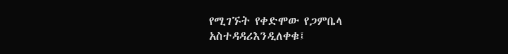የሚገኙት የቀድሞው የጋምቤላ አስተዳዳሪእንዲለቀቁ፤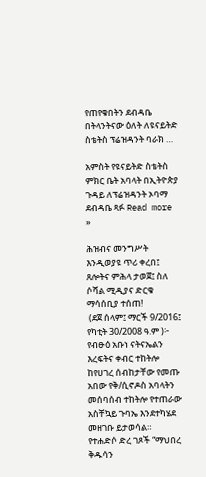የጠየቁበትን ደብዳቤ በትላንትናው ዕለት ለዩናይትድ ስቴትስ ፕሬዝዳንት ባራክ …

አምስት የዩናይትድ ስቴትስ ምክር ቤት አባላት በኢትዮጵያ ጉዳይ ለፕሬዝዳንት ኦባማ ደብዳቤ ጻፉ Read more »

ሕዝብና መንግሥት እንዲወያዩ ጥሪ ቀረበ፤ ጸሎትና ምሕላ ታወጀ፤ ስለ ሶሻል ሚዲያና ድርቁ ማሳሰቢያ ተሰጠ!
 (ደጀ ሰላም፤ ማርች 9/2016፤ የካቲት 30/2008 ዓ.ም )፦ የብፁዕ አቡነ ናትናኤልን እረፍትና ቀብር ተከትሎ ከየሀገረ ሰብከታቸው የመጡ አበው የቅ/ሲኖዶስ አባላትን መሰባሰብ ተከትሎ የተጠራው አስቸኳይ ጉባኤ እንደተካሄደ መዘገቡ ይታወሳል። የተሐድሶ ድረ ገጾች “ማህበረ ቅዱሳን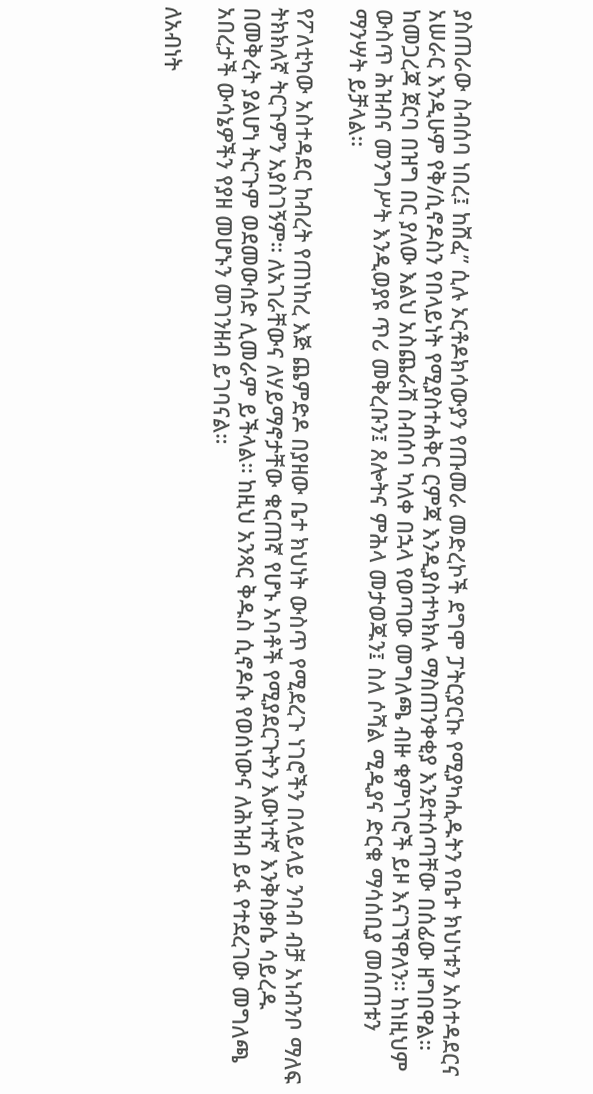ያስጠራው ስብሰባ ነበረ፤ ከሸፈ” ሲሉ ኦርቶዶክሳውያን የጡመራ መድረኮች ደግሞ ፓትርያርኩ የሚያካሒዱትን የቤተ ክህነቱን አስተዳደርና አሠራር እንዲሁም የቅ/ሲኖዶስን የበላይነት የሚያስተሐቅር ርምጃ እንዲያስተካክሉ ማስጠንቀቂያ እንደተሰጣቸው በሰፊው ዘግበዋል። ከመጋረጃ ጀርባ በዝግ በር ያለው እልህ አስጨራሽ ስብሰባ ካለቀ በኋላ የወጣው መግለጫ ብዙ ቁምነገሮች ይዞ እናገኘዋለን። ከነዚህም ውስጥ ሕዝብና መንግሥት እንዲወያዩ ጥሪ መቅረቡን፤ ጸሎትና ምሕላ መታወጁን፤ ስለ ሶሻል ሚዲያና ድርቁ ማሳሰቢያ መሰጠቱን ማንሣት ይቻላል።

የፖለቲካው አስተዳደር ከብረት የጠነከረ እጅ ጨምድዶ በያዘው ቤተ ክህነት ውስጥ የሚደረጉ ነገሮችን በላይላይ ንባብ ብቻ አነብንቦ ማለፍ ትክክለኛ ትርጉምን አያስገኝም። ለአገራቸውና ለሃይማኖታቸው ቁርጠኛ የሆኑ አባቶች የሚያደርጉትን እውነተኛ እንቅስቃሴ ሳይረዱ በመቅረት ያልሆነ ትርጉም ወደመውሰድ ሊመራም ይችላል። ከዚህ አንጻር ቅዱስ ሲኖዶሱ የወሰነውና ለሕዝብ ይፋ የተደረገው መግለጫ አበረታች ውሳኔዎችን የያዘ መሆኑን መገንዘብ ይገባናል።

ለአብነት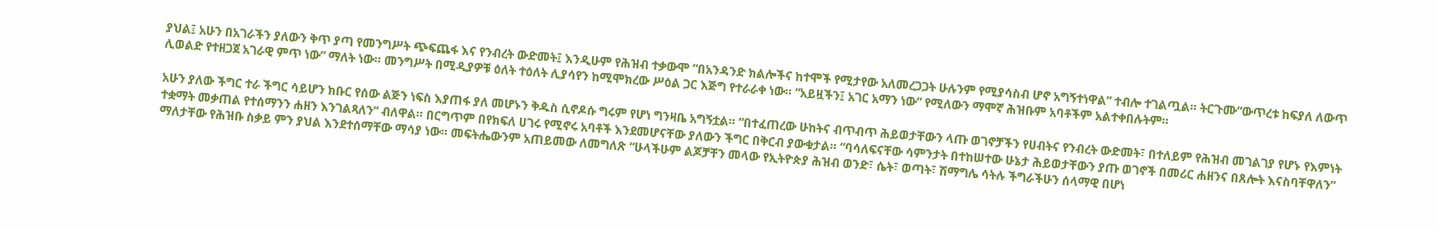ያህል፤ አሁን በአገራችን ያለውን ቅጥ ያጣ የመንግሥት ጭፍጨፋ እና የንብረት ውድመት፤ እንዲሁም የሕዝብ ተቃውሞ “በአንዳንድ ክልሎችና ከተሞች የሚታየው አለመረጋጋት ሁሉንም የሚያሳስብ ሆኖ አግኝተነዋል” ተብሎ ተገልጧል። ትርጉሙ“ውጥረቱ ከፍያለ ለውጥ ሊወልድ የተዘጋጀ አገራዊ ምጥ ነው” ማለት ነው። መንግሥት በሚዲያዎቹ ዕለት ተዕለት ሊያሳየን ከሚሞክረው ሥዕል ጋር እጅግ የተራራቀ ነው። “አይዟችን፤ አገር አማን ነው” የሚለውን ማሞኛ ሕዝቡም አባቶችም አልተቀበሉትም።

አሁን ያለው ችግር ተራ ችግር ሳይሆን ክቡር የሰው ልጅን ነፍስ እያጠፋ ያለ መሆኑን ቅዱስ ሲኖዶሱ ግሩም የሆነ ግንዛቤ አግኝቷል። “በተፈጠረው ሁከትና ብጥብጥ ሕይወታቸውን ላጡ ወገኖቻችን የሀብትና የንብረት ውድመት፣ በተለይም የሕዝብ መገልገያ የሆኑ የእምነት ተቋማት መቃጠል የተሰማንን ሐዘን እንገልጻለን” ብለዋል። በርግጥም በየክፍለ ሀገሩ የሚኖሩ አባቶች እንደመሆናቸው ያለውን ችግር በቅርብ ያውቁታል። “ባሳለፍናቸው ሳምንታት በተከሠተው ሁኔታ ሕይወታቸውን ያጡ ወገኖች በመሪር ሐዘንና በጸሎት እናስባቸዋለን” ማለታቸው የሕዝቡ ስቃይ ምን ያህል እንደተሰማቸው ማሳያ ነው። መፍትሔውንም አጠይመው ለመግለጽ “ሁላችሁም ልጆቻቸን መላው የኢትዮጵያ ሕዝብ ወንድ፣ ሴት፣ ወጣት፣ ሽማግሌ ሳትሉ ችግራችሁን ሰላማዊ በሆነ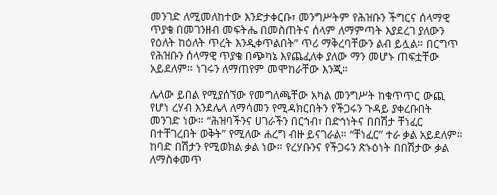መንገድ ለሚመለከተው እንድታቀርቡ፣ መንግሥትም የሕዝቡን ችግርና ሰላማዊ ጥያቄ በመገንዘብ መፍትሔ በመስጠትና ሰላም ለማምጣት እያደረገ ያለውን የዕለት ከዕለት ጥረት እንዲቀጥልበት” ጥሪ ማቅረባቸውን ልብ ይሏል። በርግጥ የሕዝቡን ሰላማዊ ጥያቄ በጭካኔ እየጨፈለቀ ያለው ማን መሆኑ ጠፍቷቸው አይደለም። ነገሩን ለማጠየም መሞከራቸው እንጂ።

ሌላው ይበል የሚያሰኘው የመግለጫቸው አካል መንግሥት ከቁጥጥር ውጪ የሆነ ረሃብ እንደሌላ ለማሳመን የሚዳክርበትን የችጋሩን ጉዳይ ያቀረቡበት መንገድ ነው። “ሕዝባችንና ሀገራችን በርኀብ፣ በድኅነትና በበሽታ ቸነፈር በተቸገረበት ወቅት” የሚለው ሐረግ ብዙ ይናገራል። “ቸነፈር” ተራ ቃል አይደለም። ከባድ በሽታን የሚወክል ቃል ነው። የረሃቡንና የችጋሩን ጽኑዕነት በበሽታው ቃል ለማስቀመጥ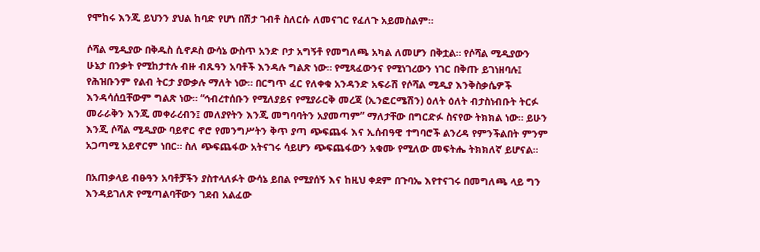የሞከሩ እንጂ ይህንን ያህል ከባድ የሆነ በሽታ ገብቶ ስለርሱ ለመናገር የፈለጉ አይመስልም።

ሶሻል ሚዲያው በቅዱስ ሲኖዶስ ውሳኔ ውስጥ አንድ ቦታ አግኝቶ የመግለጫ አካል ለመሆን በቅቷል። የሶሻል ሚዲያውን ሁኔታ በንቃት የሚከታተሉ ብዙ ብጹዓን አባቶች እንዳሉ ግልጽ ነው። የሚጻፈውንና የሚነገረውን ነገር በቅጡ ይገነዘባሉ፤ የሕዝቡንም የልብ ትርታ ያውቃሉ ማለት ነው። በርግጥ ፈር የለቀቁ አንዳንድ አፍራሽ የሶሻል ሚዲያ እንቅስቃሴዎች እንዳሳሰቧቸውም ግልጽ ነው። “ኅብረተሰቡን የሚለያይና የሚያራርቅ መረጃ (ኢንፎርሜሽን) ዕለት ዕለት ብታስነብቡት ትርፉ መራራቅን እንጂ መቀራረብን፤ መለያየትን እንጂ መግባባትን አያመጣም” ማለታቸው በግርድፉ ስናየው ትክክል ነው። ይሁን እንጂ ሶሻል ሚዲያው ባይኖር ኖሮ የመንግሥትን ቅጥ ያጣ ጭፍጨፋ እና ኢሰብዓዊ ተግባሮች ልንረዳ የምንችልበት ምንም አጋጣሚ አይኖርም ነበር። ስለ ጭፍጨፋው አትናገሩ ሳይሆን ጭፍጨፋውን አቁሙ የሚለው መፍትሔ ትክክለኛ ይሆናል።

በአጠቃላይ ብፁዓን አባቶቻችን ያስተላለፉት ውሳኔ ይበል የሚያሰኝ እና ከዚህ ቀደም በጉባኤ እየተናገሩ በመግለጫ ላይ ግን እንዳይገለጽ የሚጣልባቸውን ገደብ አልፈው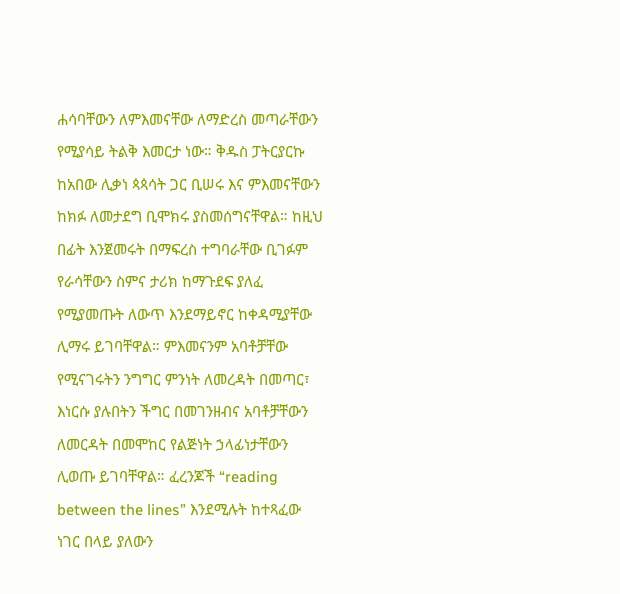ሐሳባቸውን ለምእመናቸው ለማድረስ መጣራቸውን የሚያሳይ ትልቅ እመርታ ነው። ቅዱስ ፓትርያርኩ ከአበው ሊቃነ ጳጳሳት ጋር ቢሠሩ እና ምእመናቸውን ከክፉ ለመታደግ ቢሞክሩ ያስመሰግናቸዋል። ከዚህ በፊት እንጀመሩት በማፍረስ ተግባራቸው ቢገፉም የራሳቸውን ስምና ታሪክ ከማጉደፍ ያለፈ የሚያመጡት ለውጥ እንደማይኖር ከቀዳሚያቸው ሊማሩ ይገባቸዋል። ምእመናንም አባቶቻቸው የሚናገሩትን ንግግር ምንነት ለመረዳት በመጣር፣ እነርሱ ያሉበትን ችግር በመገንዘብና አባቶቻቸውን ለመርዳት በመሞከር የልጅነት ኃላፊነታቸውን ሊወጡ ይገባቸዋል። ፈረንጆች “reading between the lines” እንደሚሉት ከተጻፈው ነገር በላይ ያለውን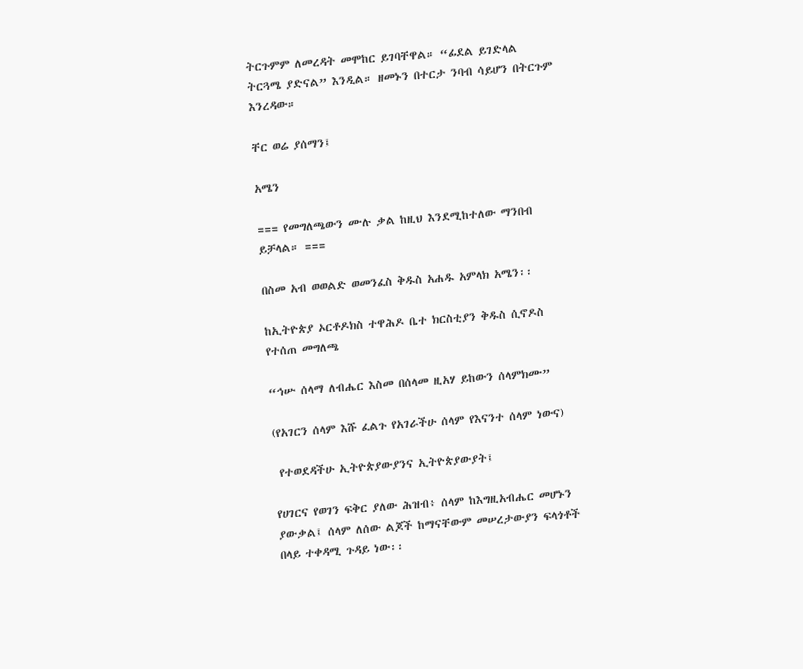ትርጉምም ለመረዳት መሞከር ይገባቸዋል። “ፊደል ይገድላል ትርጓሜ ያድናል” እንዲል። ዘመኑን በተርታ ንባብ ሳይሆን በትርጉም እንረዳው።

ቸር ወሬ ያሰማን፤

አሜን

=== የመግለጫውን ሙሉ ቃል ከዚህ እንደሚከተለው ማንበብ ይቻላል። ===

በስመ አብ ወወልድ ወመንፈስ ቅዱስ አሐዱ አምላክ አሜን፡፡

ከኢትዮጵያ ኦርቶዶክስ ተዋሕዶ ቤተ ክርስቲያን ቅዱስ ሲኖዶስ የተሰጠ መግለጫ

“ኅሡ ሰላማ ለብሔር እስመ በሰላመ ዚአሃ ይከውን ሰላምክሙ”

(የአገርን ሰላም እሹ ፈልጉ የአገራችሁ ሰላም የእናንተ ሰላም ነውና)

 የተወደዳችሁ ኢትዮጵያውያንና ኢትዮጵያውያት፤

የሀገርና የወገን ፍቅር ያለው ሕዝብ፥ ሰላም ከእግዚአብሔር መሆኑን ያውቃል፤ ሰላም ለሰው ልጆች ከማናቸውም መሠረታውያን ፍላጎቶች በላይ ተቀዳሚ ጉዳይ ነው፡፡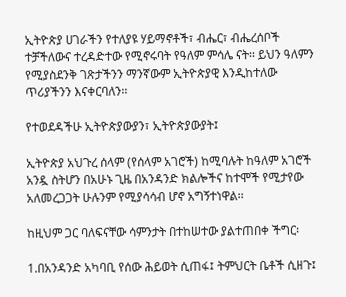ኢትዮጵያ ሀገራችን የተለያዩ ሃይማኖቶች፣ ብሔር፣ ብሔረሰቦች ተቻችለውና ተረዳድተው የሚኖሩባት የዓለም ምሳሌ ናት፡፡ ይህን ዓለምን የሚያስደንቅ ገጽታችንን ማንኛውም ኢትዮጵያዊ እንዲከተለው ጥሪያችንን እናቀርባለን፡፡

የተወደዳችሁ ኢትዮጵያውያን፣ ኢትዮጵያውያት፤

ኢትዮጵያ አህጉረ ሰላም (የሰላም አገሮች) ከሚባሉት ከዓለም አገሮች አንዷ ስትሆን በአሁኑ ጊዜ በአንዳንድ ክልሎችና ከተሞች የሚታየው አለመረጋጋት ሁሉንም የሚያሳሳብ ሆኖ አግኝተነዋል፡፡

ከዚህም ጋር ባለፍናቸው ሳምንታት በተከሠተው ያልተጠበቀ ችግር፡

1.በአንዳንድ አካባቢ የሰው ሕይወት ሲጠፋ፤ ትምህርት ቤቶች ሲዘጉ፤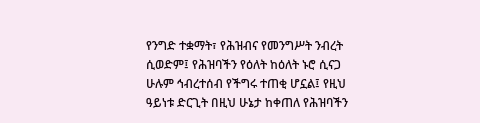የንግድ ተቋማት፣ የሕዝብና የመንግሥት ንብረት ሲወድም፤ የሕዝባችን የዕለት ከዕለት ኑሮ ሲናጋ ሁሉም ኅብረተሰብ የችግሩ ተጠቂ ሆኗል፤ የዚህ ዓይነቱ ድርጊት በዚህ ሁኔታ ከቀጠለ የሕዝባችን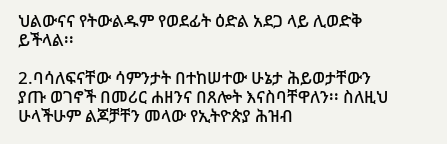ህልውናና የትውልዱም የወደፊት ዕድል አደጋ ላይ ሊወድቅ ይችላል፡፡

2.ባሳለፍናቸው ሳምንታት በተከሠተው ሁኔታ ሕይወታቸውን ያጡ ወገኖች በመሪር ሐዘንና በጸሎት እናስባቸዋለን፡፡ ስለዚህ ሁላችሁም ልጆቻቸን መላው የኢትዮጵያ ሕዝብ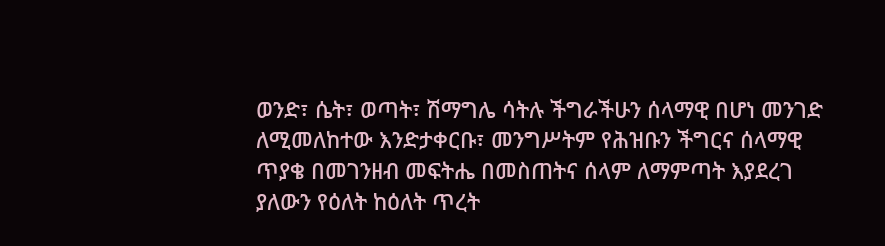ወንድ፣ ሴት፣ ወጣት፣ ሽማግሌ ሳትሉ ችግራችሁን ሰላማዊ በሆነ መንገድ ለሚመለከተው እንድታቀርቡ፣ መንግሥትም የሕዝቡን ችግርና ሰላማዊ ጥያቄ በመገንዘብ መፍትሔ በመስጠትና ሰላም ለማምጣት እያደረገ ያለውን የዕለት ከዕለት ጥረት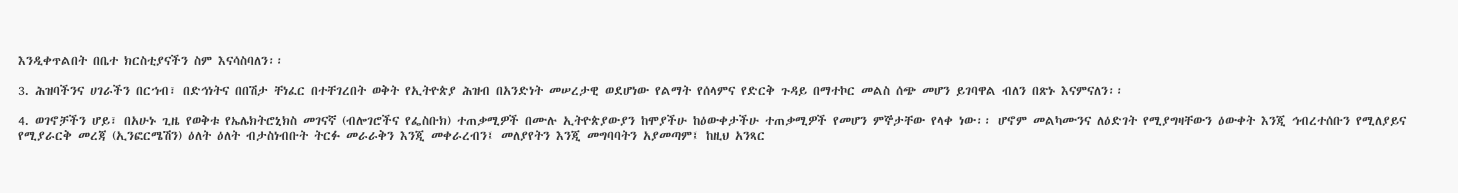እንዲቀጥልበት በቤተ ክርስቲያናችን ስም እናሳስባለን፡፡

3. ሕዝባችንና ሀገራችን በርኀብ፣ በድኅነትና በበሽታ ቸነፈር በተቸገረበት ወቅት የኢትዮጵያ ሕዝብ በአንድነት መሠረታዊ ወደሆነው የልማት የሰላምና የድርቅ ጉዳይ በማተኮር መልስ ሰጭ መሆን ይገባዋል ብለን በጽኑ እናምናለን፡፡

4. ወገኖቻችን ሆይ፣ በአሁኑ ጊዜ የወቅቱ የኤሌክትሮኒክስ መገናኛ (ብሎገሮችና የፌስቡክ) ተጠቃሚዎች በሙሉ ኢትዮጵያውያን ከሞያችሁ ከዕውቀታችሁ ተጠቃሚዎች የመሆን ምኞታቸው የላቀ ነው፡፡ ሆኖም መልካሙንና ለዕድገት የሚያግዛቸውን ዕውቀት እንጂ ኅብረተሰቡን የሚለያይና የሚያራርቅ መረጃ (ኢንፎርሜሽን) ዕለት ዕለት ብታስነብቡት ትርፉ መራራቅን እንጂ መቀራረብን፤ መለያየትን እንጂ መግባባትን አያመጣም፤ ከዚህ አንጻር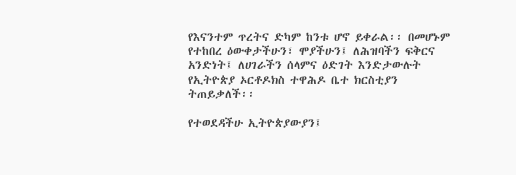የእናንተም ጥረትና ድካም ከንቱ ሆኖ ይቀራል፡፡ በመሆኑም የተከበረ ዕውቀታችሁን፣ ሞያችሁን፤ ለሕዝባችን ፍቅርና አንድነት፤ ለሀገራችን ሰላምና ዕድገት እንድታውሉት የኢትዮጵያ ኦርቶዶክስ ተዋሕዶ ቤተ ክርስቲያን ትጠይቃለች፡፡

የተወደዳችሁ ኢትዮጵያውያን፤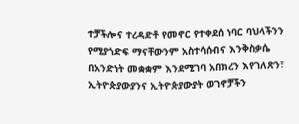ተቻችሎና ተረዳድቶ የመኖር የተቀደሰ ነባር ባህላችንን የሚያጎድፍ ማናቸውንም አስተሳሰብና እንቅስቃሴ በአንድነት መቋቋም እንደሚገባ አበክረን እየገለጽን፣ ኢትዮጵያውያንና ኢትዮጵያውያት ወገኖቻችን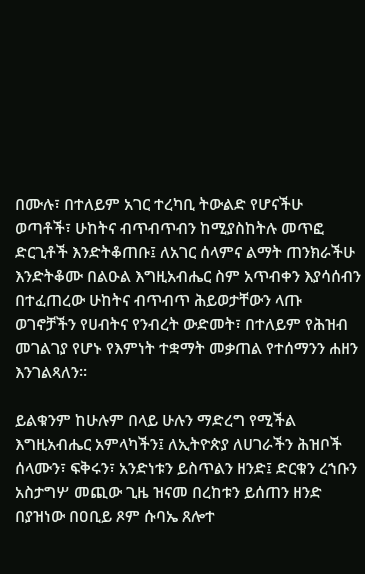በሙሉ፣ በተለይም አገር ተረካቢ ትውልድ የሆናችሁ ወጣቶች፣ ሁከትና ብጥብጥብን ከሚያስከትሉ መጥፎ ድርጊቶች እንድትቆጠቡ፤ ለአገር ሰላምና ልማት ጠንክራችሁ እንድትቆሙ በልዑል እግዚአብሔር ስም አጥብቀን እያሳሰብን በተፈጠረው ሁከትና ብጥብጥ ሕይወታቸውን ላጡ ወገኖቻችን የሀብትና የንብረት ውድመት፣ በተለይም የሕዝብ መገልገያ የሆኑ የእምነት ተቋማት መቃጠል የተሰማንን ሐዘን እንገልጻለን፡፡

ይልቁንም ከሁሉም በላይ ሁሉን ማድረግ የሚችል እግዚአብሔር አምላካችን፤ ለኢትዮጵያ ለሀገራችን ሕዝቦች ሰላሙን፣ ፍቅሩን፣ አንድነቱን ይስጥልን ዘንድ፤ ድርቁን ረኀቡን አስታግሦ መጪው ጊዜ ዝናመ በረከቱን ይሰጠን ዘንድ በያዝነው በዐቢይ ጾም ሱባኤ ጸሎተ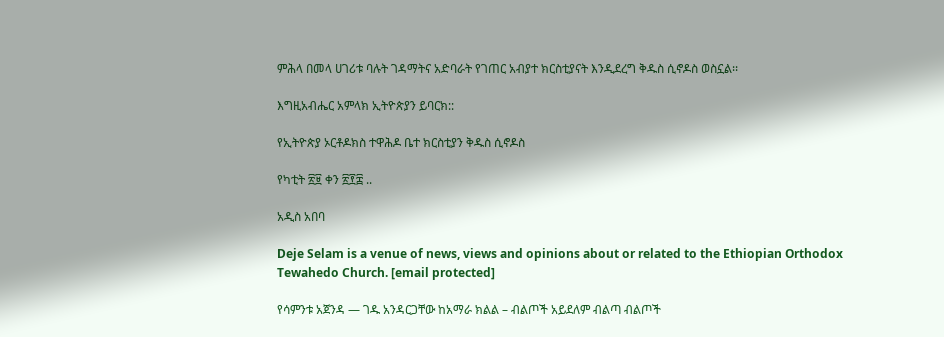ምሕላ በመላ ሀገሪቱ ባሉት ገዳማትና አድባራት የገጠር አብያተ ክርስቲያናት እንዲደረግ ቅዱስ ሲኖዶስ ወስኗል፡፡

እግዚአብሔር አምላክ ኢትዮጵያን ይባርክ::

የኢትዮጵያ ኦርቶዶክስ ተዋሕዶ ቤተ ክርስቲያን ቅዱስ ሲኖዶስ

የካቲት ፳፱ ቀን ፳፻፰ ..

አዲስ አበባ

Deje Selam is a venue of news, views and opinions about or related to the Ethiopian Orthodox Tewahedo Church. [email protected]

የሳምንቱ አጀንዳ — ገዱ አንዳርጋቸው ከአማራ ክልል – ብልጦች አይደለም ብልጣ ብልጦች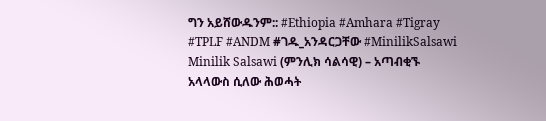ግን አይሸውዱንም:: #Ethiopia #Amhara #Tigray #TPLF #ANDM #ገዱ_አንዳርጋቸው #MinilikSalsawi Minilik Salsawi (ምንሊክ ሳልሳዊ) – አጣብቂኙ አላላውስ ሲለው ሕወሓት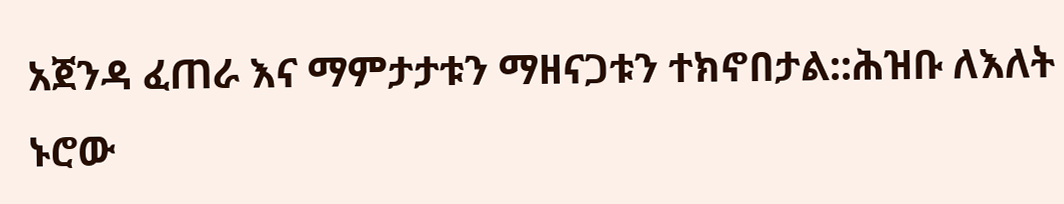አጀንዳ ፈጠራ እና ማምታታቱን ማዘናጋቱን ተክኖበታል::ሕዝቡ ለእለት ኑሮው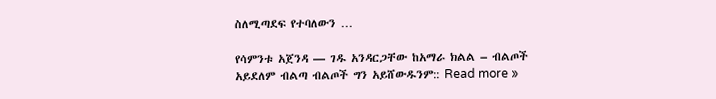ስለሚጣደፍ የተባለውን …

የሳምንቱ አጀንዳ — ገዱ አንዳርጋቸው ከአማራ ክልል – ብልጦች አይደለም ብልጣ ብልጦች ግን አይሸውዱንም:: Read more »